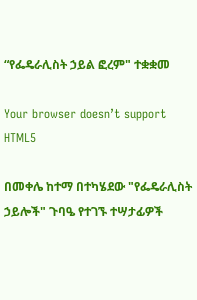“የፌዴራሊስት ኃይል ፎረም" ተቋቋመ

Your browser doesn’t support HTML5

በመቀሌ ከተማ በተካሄደው "የፌዴራሊስት ኃይሎች" ጉባዔ የተገኙ ተሣታፊዎች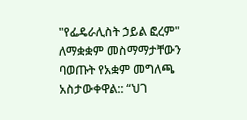"የፌዴራሊስት ኃይል ፎረም" ለማቋቋም መስማማታቸውን ባወጡት የአቋም መግለጫ አስታውቀዋል:: “ህገ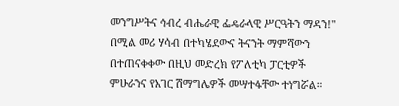መንግሥትና ኅብረ ብሔራዊ ፌዴራላዊ ሥርዓትን ማዳን!" በሚል መሪ ሃሳብ በተካሄደውና ትናንት ማምሻውን በተጠናቀቀው በዚህ መድረክ የፖለቲካ ፓርቲዎች ምሁራንና የአገር ሽማግሌዎች መሣተፋቸው ተነግሯል።